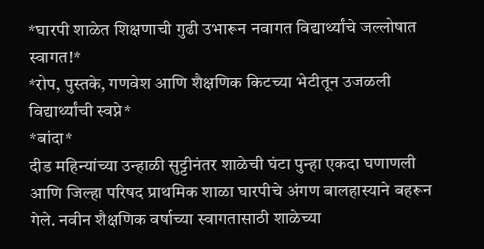*घारपी शाळेत शिक्षणाची गुढी उभारून नवागत विद्यार्थ्यांचे जल्लोषात स्वागत!*
*रोप, पुस्तके, गणवेश आणि शैक्षणिक किटच्या भेटीतून उजळली विद्यार्थ्यांची स्वप्ने*
*बांदा*
दीड महिन्यांच्या उन्हाळी सुट्टीनंतर शाळेची घंटा पुन्हा एकदा घणाणली आणि जिल्हा परिषद प्राथमिक शाळा घारपीचे अंगण बालहास्याने बहरून गेले. नवीन शैक्षणिक वर्षाच्या स्वागतासाठी शाळेच्या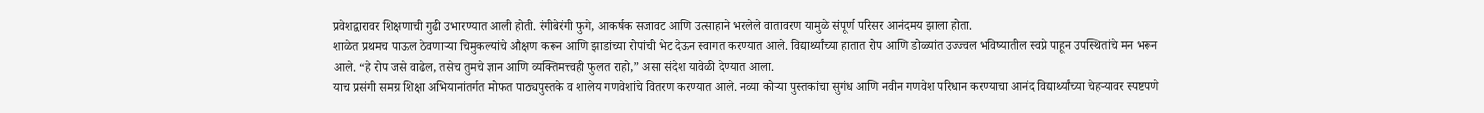प्रवेशद्वारावर शिक्षणाची गुढी उभारण्यात आली होती. रंगीबेरंगी फुगे, आकर्षक सजावट आणि उत्साहाने भरलेले वातावरण यामुळे संपूर्ण परिसर आनंदमय झाला होता.
शाळेत प्रथमच पाऊल ठेवणाऱ्या चिमुकल्यांचे औक्षण करून आणि झाडांच्या रोपांची भेट देऊन स्वागत करण्यात आले. विद्यार्थ्यांच्या हातात रोप आणि डोळ्यांत उज्ज्वल भविष्यातील स्वप्ने पाहून उपस्थितांचे मन भरून आले. “हे रोप जसे वाढेल, तसेच तुमचे ज्ञान आणि व्यक्तिमत्त्वही फुलत राहो,” असा संदेश यावेळी देण्यात आला.
याच प्रसंगी समग्र शिक्षा अभियानांतर्गत मोफत पाठ्यपुस्तके व शालेय गणवेशांचे वितरण करण्यात आले. नव्या कोऱ्या पुस्तकांचा सुगंध आणि नवीन गणवेश परिधान करण्याचा आनंद विद्यार्थ्यांच्या चेहऱ्यावर स्पष्टपणे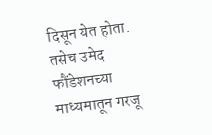दिसून येत होता. तसेच उमेद फौंडेशनच्या माध्यमातून गरजू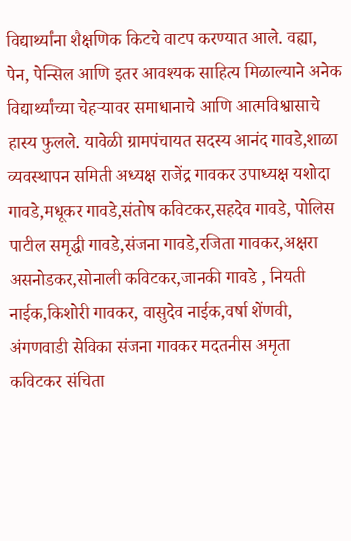विद्यार्थ्यांना शैक्षणिक किटचे वाटप करण्यात आले. वह्या, पेन, पेन्सिल आणि इतर आवश्यक साहित्य मिळाल्याने अनेक विद्यार्थ्यांच्या चेहऱ्यावर समाधानाचे आणि आत्मविश्वासाचे हास्य फुलले. यावेळी ग्रामपंचायत सदस्य आनंद गावडे,शाळा व्यवस्थापन समिती अध्यक्ष राजेंद्र गावकर उपाध्यक्ष यशोदा गावडे,मधूकर गावडे,संतोष कविटकर,सहदेव गावडे, पोलिस पाटील समृद्धी गावडे,संजना गावडे,रजिता गावकर,अक्षरा असनोडकर,सोनाली कविटकर,जानकी गावडे , नियती नाईक,किशोरी गावकर, वासुदेव नाईक,वर्षा शेंणवी, अंगणवाडी सेविका संजना गावकर मदतनीस अमृता कविटकर संचिता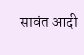सावंत आदी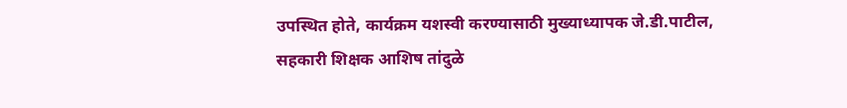उपस्थित होते, कार्यक्रम यशस्वी करण्यासाठी मुख्याध्यापक जे.डी.पाटील, सहकारी शिक्षक आशिष तांदुळे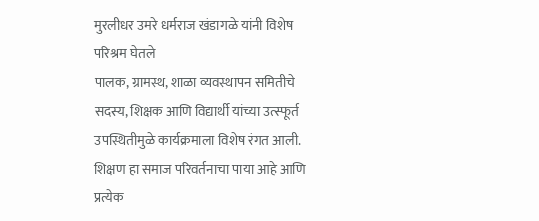मुरलीधर उमरे धर्मराज खंडागळे यांनी विशेष परिश्रम घेतले
पालक, ग्रामस्थ, शाळा व्यवस्थापन समितीचे सदस्य, शिक्षक आणि विद्यार्थी यांच्या उत्स्फूर्त उपस्थितीमुळे कार्यक्रमाला विशेष रंगत आली. शिक्षण हा समाज परिवर्तनाचा पाया आहे आणि प्रत्येक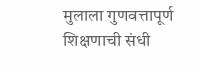मुलाला गुणवत्तापूर्ण शिक्षणाची संधी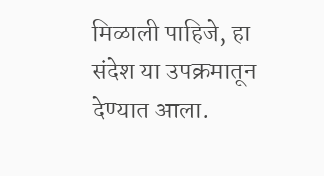मिळाली पाहिजे, हा संदेश या उपक्रमातून देण्यात आला.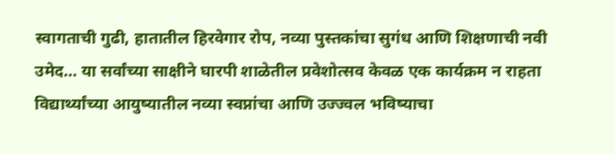स्वागताची गुढी, हातातील हिरवेगार रोप, नव्या पुस्तकांचा सुगंध आणि शिक्षणाची नवी उमेद… या सर्वांच्या साक्षीने घारपी शाळेतील प्रवेशोत्सव केवळ एक कार्यक्रम न राहता विद्यार्थ्यांच्या आयुष्यातील नव्या स्वप्नांचा आणि उज्ज्वल भविष्याचा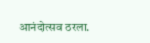आनंदोत्सव ठरला.